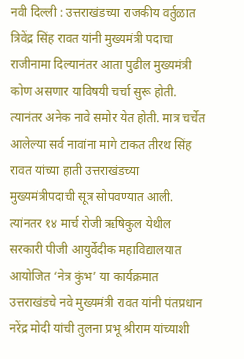नवी दिल्ली : उत्तराखंडच्या राजकीय वर्तुळात त्रिवेंद्र सिंह रावत यांनी मुख्यमंत्री पदाचा राजीनामा दिल्यानंतर आता पुढील मुख्यमंत्री कोण असणार याविषयी चर्चा सुरू होती. त्यानंतर अनेक नावे समोर येत होती. मात्र चर्चेत आलेल्या सर्व नावांना मागे टाकत तीरथ सिंह रावत यांच्या हाती उत्तराखंडच्या मुख्यमंत्रीपदाची सूत्र सोपवण्यात आली.
त्यांनतर १४ मार्च रोजी ऋषिकुल येथील सरकारी पीजी आयुर्वेदीक महाविद्यालयात आयोजित ‘नेत्र कुंभ’ या कार्यक्रमात उत्तराखंडचे नवे मुख्यमंत्री रावत यांनी पंतप्रधान नरेंद्र मोदी यांची तुलना प्रभू श्रीराम यांच्याशी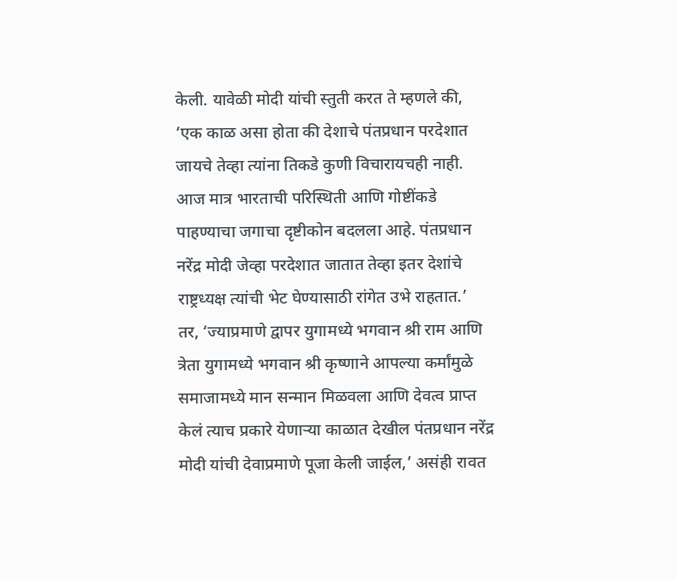केली. यावेळी मोदी यांची स्तुती करत ते म्हणले की, ‘एक काळ असा होता की देशाचे पंतप्रधान परदेशात जायचे तेव्हा त्यांना तिकडे कुणी विचारायचही नाही. आज मात्र भारताची परिस्थिती आणि गोष्टींकडे पाहण्याचा जगाचा दृष्टीकोन बदलला आहे. पंतप्रधान नरेंद्र मोदी जेव्हा परदेशात जातात तेव्हा इतर देशांचे राष्ट्रध्यक्ष त्यांची भेट घेण्यासाठी रांगेत उभे राहतात.’
तर, ‘ज्याप्रमाणे द्वापर युगामध्ये भगवान श्री राम आणि त्रेता युगामध्ये भगवान श्री कृष्णाने आपल्या कर्मांमुळे समाजामध्ये मान सन्मान मिळवला आणि देवत्व प्राप्त केलं त्याच प्रकारे येणाऱ्या काळात देखील पंतप्रधान नरेंद्र मोदी यांची देवाप्रमाणे पूजा केली जाईल,’ असंही रावत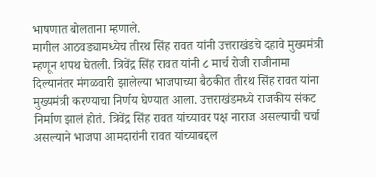भाषणात बोलताना म्हणाले.
मागील आठवड्यामध्येच तीरथ सिंह रावत यांनी उत्तराखंडचे दहावे मुख्यमंत्री म्हणून शपथ घेतली. त्रिवेंद्र सिंह रावत यांनी ८ मार्च रोजी राजीनामा दिल्यानंतर मंगळवारी झालेल्या भाजपाच्या बैठकीत तीरथ सिंह रावत यांना मुख्यमंत्री करण्याचा निर्णय घेण्यात आला. उत्तराखंडमध्ये राजकीय संकट निर्माण झालं होतं. त्रिवेंद्र सिंह रावत यांच्यावर पक्ष नाराज असल्याची चर्चा असल्याने भाजपा आमदारांनी रावत यांच्याबद्दल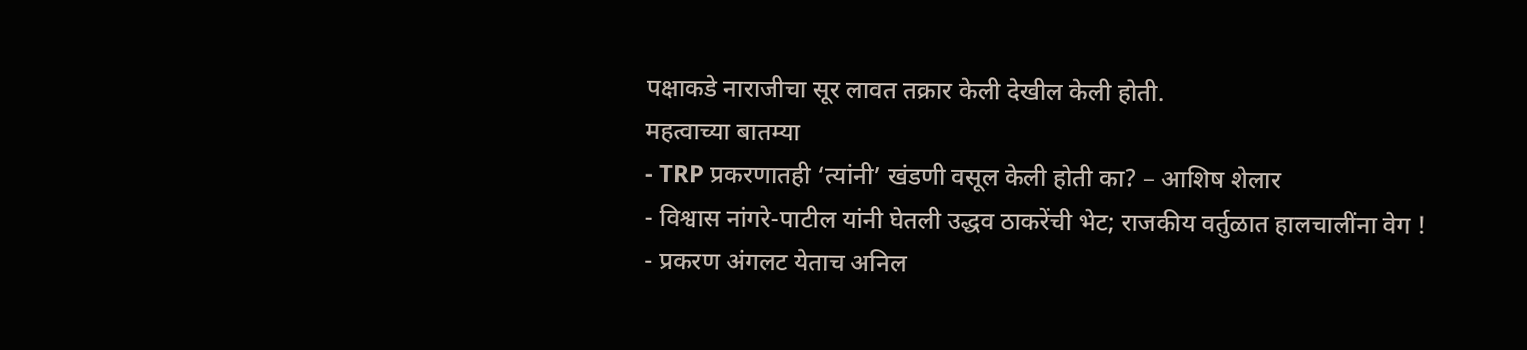पक्षाकडे नाराजीचा सूर लावत तक्रार केली देखील केली होती.
महत्वाच्या बातम्या
- TRP प्रकरणातही ‘त्यांनी’ खंडणी वसूल केली होती का? – आशिष शेलार
- विश्वास नांगरे-पाटील यांनी घेतली उद्धव ठाकरेंची भेट; राजकीय वर्तुळात हालचालींना वेग !
- प्रकरण अंगलट येताच अनिल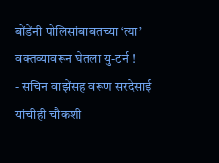बोंडेंनी पोलिसांबाबतच्या ‘त्या’ वक्तव्यावरून घेतला यु-टर्न !
- सचिन वाझेंसह वरूण सरदेसाई यांचीही चौकशी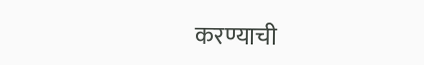करण्याची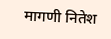मागणी नितेश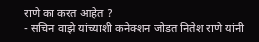राणे का करत आहेत ?
- सचिन वाझे यांच्याशी कनेक्शन जोडत नितेश राणे यांनी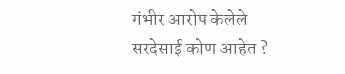गंभीर आरोप केलेले सरदेसाई कोण आहेत ?